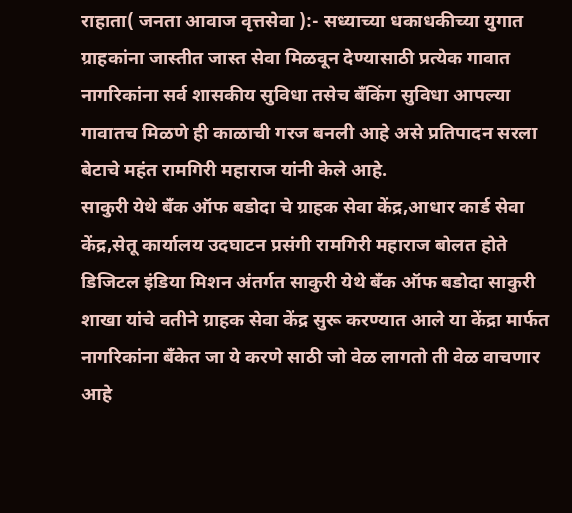राहाता( जनता आवाज वृत्तसेवा ):- सध्याच्या धकाधकीच्या युगात ग्राहकांना जास्तीत जास्त सेवा मिळवून देण्यासाठी प्रत्येक गावात नागरिकांना सर्व शासकीय सुविधा तसेच बँकिंग सुविधा आपल्या गावातच मिळणे ही काळाची गरज बनली आहे असे प्रतिपादन सरला बेटाचे महंत रामगिरी महाराज यांनी केले आहे.
साकुरी येथे बँक ऑफ बडोदा चे ग्राहक सेवा केंद्र,आधार कार्ड सेवा केंद्र,सेतू कार्यालय उदघाटन प्रसंगी रामगिरी महाराज बोलत होते डिजिटल इंडिया मिशन अंतर्गत साकुरी येथे बँक ऑफ बडोदा साकुरी शाखा यांचे वतीने ग्राहक सेवा केंद्र सुरू करण्यात आले या केंद्रा मार्फत नागरिकांना बँकेत जा ये करणे साठी जो वेळ लागतो ती वेळ वाचणार आहे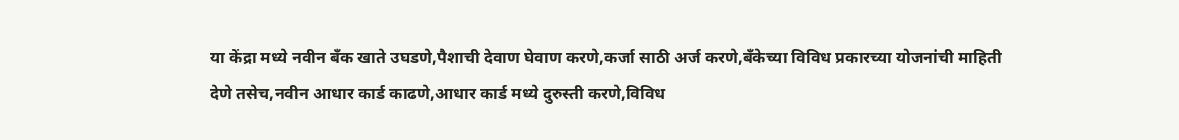या केंद्रा मध्ये नवीन बँक खाते उघडणे,पैशाची देवाण घेवाण करणे,कर्जा साठी अर्ज करणे,बँकेच्या विविध प्रकारच्या योजनांची माहिती देणे तसेच,नवीन आधार कार्ड काढणे,आधार कार्ड मध्ये दुरुस्ती करणे,विविध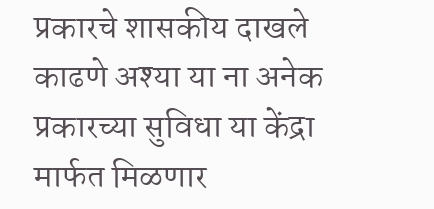प्रकारचे शासकीय दाखले काढणे अश्या या ना अनेक प्रकारच्या सुविधा या केंद्रा मार्फत मिळणार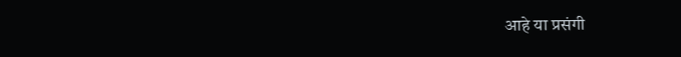आहे या प्रसंगी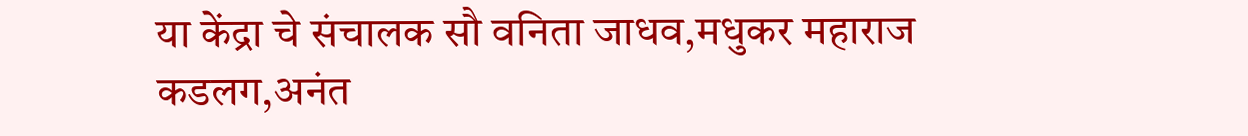या केंद्रा चे संचालक सौ वनिता जाधव,मधुकर महाराज कडलग,अनंत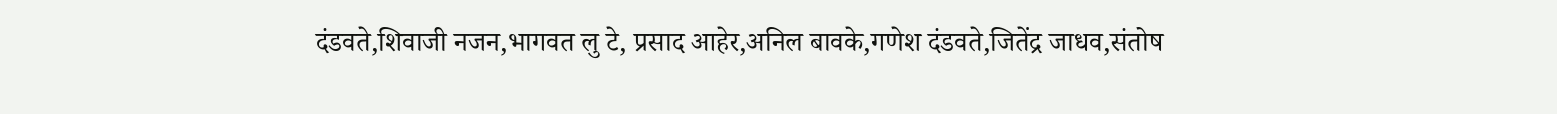दंडवते,शिवाजी नजन,भागवत लु टे, प्रसाद आहेर,अनिल बावके,गणेश दंडवते,जितेंद्र जाधव,संतोष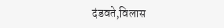दंडवते,विलास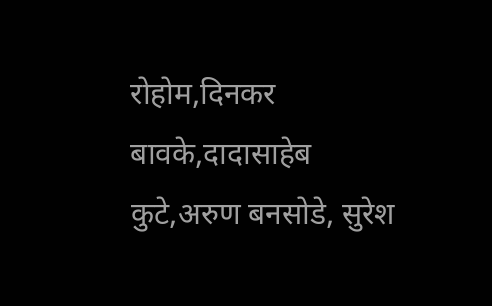रोहोम,दिनकर बावके,दादासाहेब कुटे,अरुण बनसोडे, सुरेश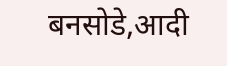बनसोडे,आदी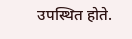उपस्थित होते.